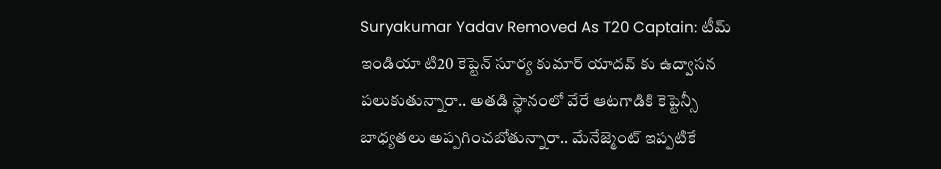Suryakumar Yadav Removed As T20 Captain: టీమ్ ఇండియా టి20 కెప్టెన్ సూర్య కుమార్ యాదవ్ కు ఉద్వాసన పలుకుతున్నారా.. అతడి స్థానంలో వేరే ఆటగాడికి కెప్టెన్సీ బాధ్యతలు అప్పగించబోతున్నారా.. మేనేజ్మెంట్ ఇప్పటికే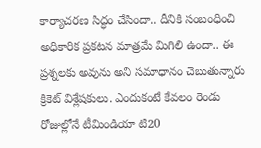కార్యాచరణ సిద్ధం చేసిందా.. దీనికి సంబంధించి అధికారిక ప్రకటన మాత్రమే మిగిలి ఉందా.. ఈ ప్రశ్నలకు అవును అని సమాధానం చెబుతున్నారు క్రికెట్ విశ్లేషకులు. ఎందుకంటే కేవలం రెండు రోజుల్లోనే టీమిండియా టి20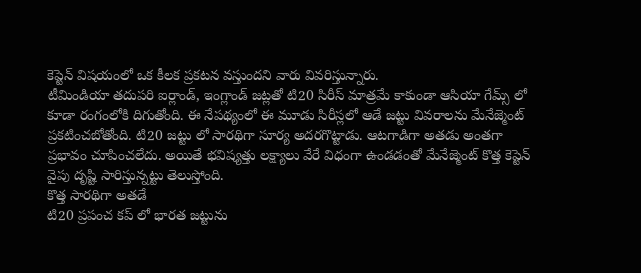కెప్టెన్ విషయంలో ఒక కీలక ప్రకటన వస్తుందని వారు వివరిస్తున్నారు.
టీమిండియా తదుపరి ఐర్లాండ్, ఇంగ్లాండ్ జట్లతో టి20 సిరీస్ మాత్రమే కాకుండా ఆసియా గేమ్స్ లో కూడా రంగంలోకి దిగుతోంది. ఈ నేపథ్యంలో ఈ మూడు సిరీస్లలో ఆడే జట్టు వివరాలను మేనేజ్మెంట్ ప్రకటించబోతోంది. టి20 జట్టు లో సారథిగా సూర్య అదరగొట్టాడు. ఆటగాడిగా అతడు అంతగా ప్రభావం చూపించలేదు. అయితే భవిష్యత్తు లక్ష్యాలు వేరే విధంగా ఉండడంతో మేనేజ్మెంట్ కొత్త కెప్టెన్ వైపు దృష్టి సారిస్తున్నట్టు తెలుస్తోంది.
కొత్త సారథిగా అతడే
టి20 ప్రపంచ కప్ లో భారత జట్టును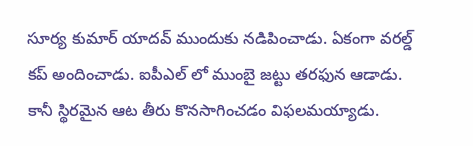సూర్య కుమార్ యాదవ్ ముందుకు నడిపించాడు. ఏకంగా వరల్డ్ కప్ అందించాడు. ఐపీఎల్ లో ముంబై జట్టు తరఫున ఆడాడు. కానీ స్థిరమైన ఆట తీరు కొనసాగించడం విఫలమయ్యాడు.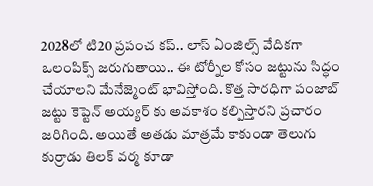2028లో టి20 ప్రపంచ కప్.. లాస్ ఏంజిల్స్ వేదికగా ఒలంపిక్స్ జరుగుతాయి.. ఈ టోర్నీల కోసం జట్టును సిద్ధం చేయాలని మేనేజ్మెంట్ భావిస్తోంది. కొత్త సారధిగా పంజాబ్ జట్టు కెప్టెన్ అయ్యర్ కు అవకాశం కల్పిస్తారని ప్రచారం జరిగింది. అయితే అతడు మాత్రమే కాకుండా తెలుగు కుర్రాడు తిలక్ వర్మ కూడా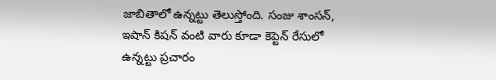జాబితాలో ఉన్నట్టు తెలుస్తోంది. సంజు శాంసన్, ఇషాన్ కిషన్ వంటి వారు కూడా కెప్టెన్ రేసులో ఉన్నట్టు ప్రచారం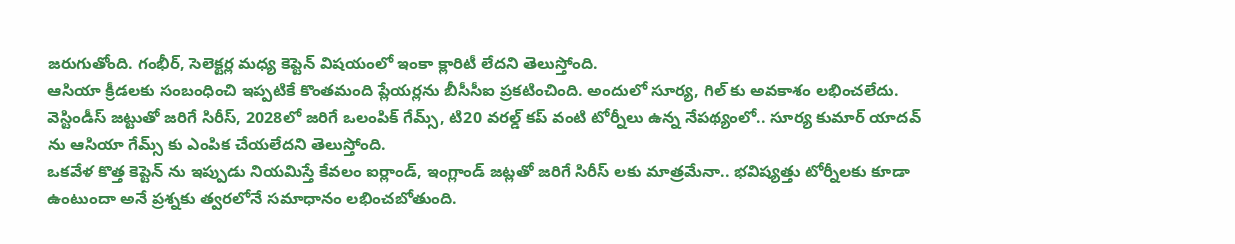జరుగుతోంది. గంభీర్, సెలెక్టర్ల మధ్య కెప్టెన్ విషయంలో ఇంకా క్లారిటీ లేదని తెలుస్తోంది.
ఆసియా క్రీడలకు సంబంధించి ఇప్పటికే కొంతమంది ప్లేయర్లను బీసీసీఐ ప్రకటించింది. అందులో సూర్య, గిల్ కు అవకాశం లభించలేదు. వెస్టిండీస్ జట్టుతో జరిగే సిరీస్, 2028లో జరిగే ఒలంపిక్ గేమ్స్, టి20 వరల్డ్ కప్ వంటి టోర్నీలు ఉన్న నేపథ్యంలో.. సూర్య కుమార్ యాదవ్ ను ఆసియా గేమ్స్ కు ఎంపిక చేయలేదని తెలుస్తోంది.
ఒకవేళ కొత్త కెప్టెన్ ను ఇప్పుడు నియమిస్తే కేవలం ఐర్లాండ్, ఇంగ్లాండ్ జట్లతో జరిగే సిరీస్ లకు మాత్రమేనా.. భవిష్యత్తు టోర్నీలకు కూడా ఉంటుందా అనే ప్రశ్నకు త్వరలోనే సమాధానం లభించబోతుంది.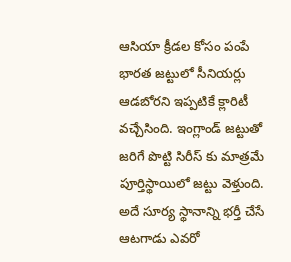ఆసియా క్రీడల కోసం పంపే భారత జట్టులో సీనియర్లు ఆడబోరని ఇప్పటికే క్లారిటీ వచ్చేసింది. ఇంగ్లాండ్ జట్టుతో జరిగే పొట్టి సిరీస్ కు మాత్రమే పూర్తిస్థాయిలో జట్టు వెళ్తుంది. అదే సూర్య స్థానాన్ని భర్తీ చేసే ఆటగాడు ఎవరో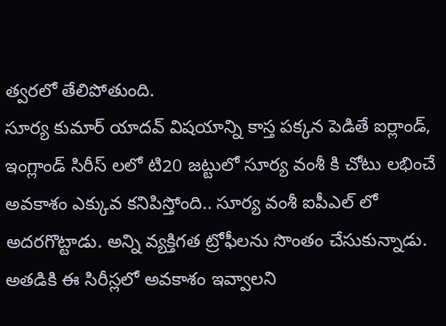త్వరలో తేలిపోతుంది.
సూర్య కుమార్ యాదవ్ విషయాన్ని కాస్త పక్కన పెడితే ఐర్లాండ్, ఇంగ్లాండ్ సిరీస్ లలో టి20 జట్టులో సూర్య వంశీ కి చోటు లభించే అవకాశం ఎక్కువ కనిపిస్తోంది.. సూర్య వంశీ ఐపీఎల్ లో అదరగొట్టాడు. అన్ని వ్యక్తిగత ట్రోఫీలను సొంతం చేసుకున్నాడు. అతడికి ఈ సిరీస్లలో అవకాశం ఇవ్వాలని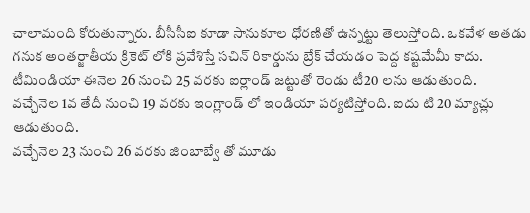చాలామంది కోరుతున్నారు. బీసీసీఐ కూడా సానుకూల ధోరణితో ఉన్నట్టు తెలుస్తోంది. ఒకవేళ అతడు గనుక అంతర్జాతీయ క్రికెట్ లోకి ప్రవేశిస్తే సచిన్ రికార్డును బ్రేక్ చేయడం పెద్ద కష్టమేమీ కాదు.
టీమిండియా ఈనెల 26 నుంచి 25 వరకు ఐర్లాండ్ జట్టుతో రెండు టీ20 లను ఆడుతుంది.
వచ్చేనెల 1వ తేదీ నుంచి 19 వరకు ఇంగ్లాండ్ లో ఇండియా పర్యటిస్తోంది. ఐదు టి 20 మ్యాచ్లు ఆడుతుంది.
వచ్చేనెల 23 నుంచి 26 వరకు జింబాబ్వే తో మూడు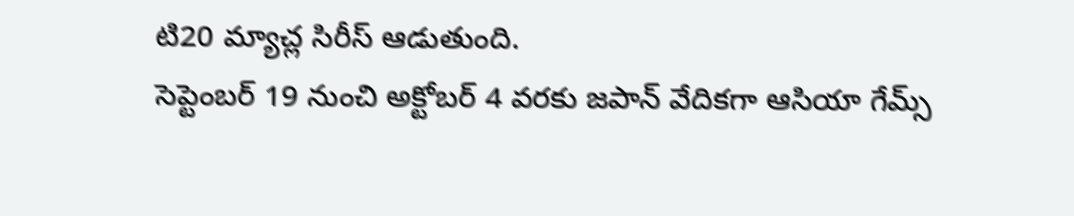టి20 మ్యాచ్ల సిరీస్ ఆడుతుంది.
సెప్టెంబర్ 19 నుంచి అక్టోబర్ 4 వరకు జపాన్ వేదికగా ఆసియా గేమ్స్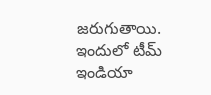జరుగుతాయి. ఇందులో టీమ్ ఇండియా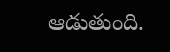ఆడుతుంది.